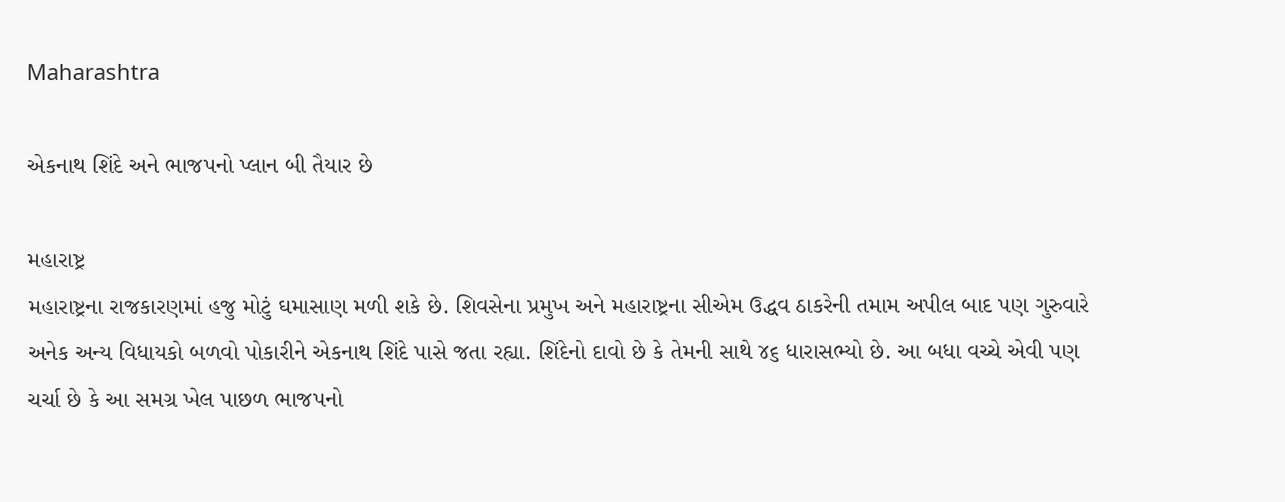Maharashtra

એકનાથ શિંદે અને ભાજપનો પ્લાન બી તૈયાર છે

મહારાષ્ટ્ર
મહારાષ્ટ્રના રાજકારણમાં હજુ મોટું ઘમાસાણ મળી શકે છે. શિવસેના પ્રમુખ અને મહારાષ્ટ્રના સીએમ ઉદ્ધવ ઠાકરેની તમામ અપીલ બાદ પણ ગુરુવારે અનેક અન્ય વિધાયકો બળવો પોકારીને એકનાથ શિંદે પાસે જતા રહ્યા. શિંદેનો દાવો છે કે તેમની સાથે ૪૬ ધારાસભ્યો છે. આ બધા વચ્ચે એવી પણ ચર્ચા છે કે આ સમગ્ર ખેલ પાછળ ભાજપનો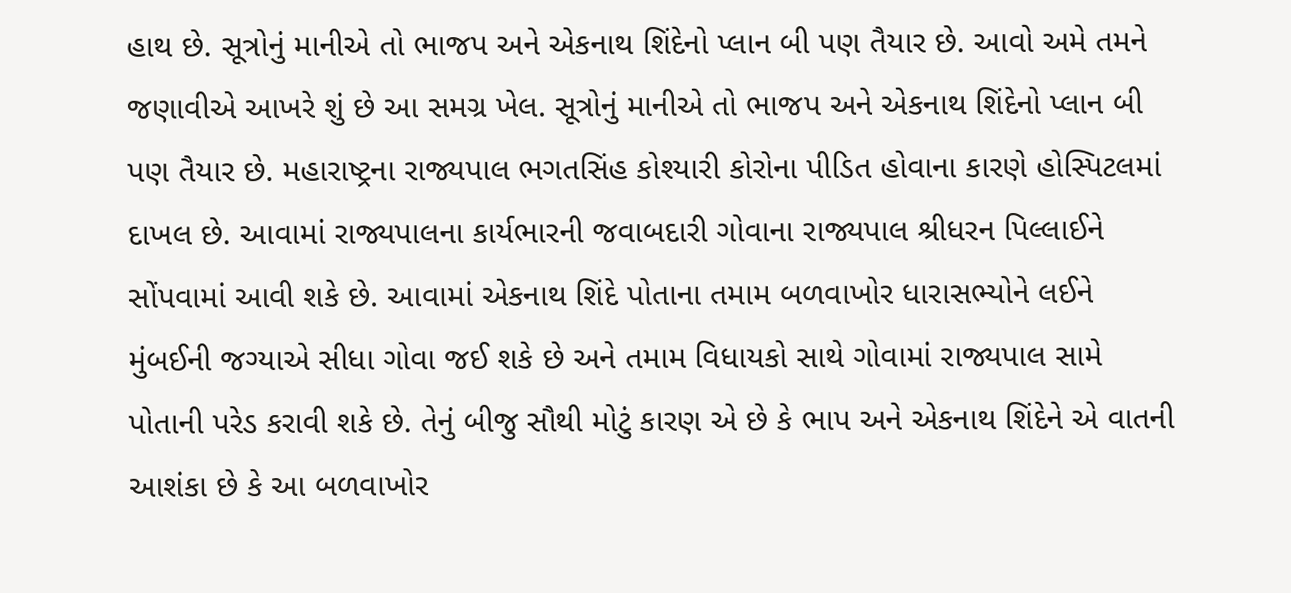હાથ છે. સૂત્રોનું માનીએ તો ભાજપ અને એકનાથ શિંદેનો પ્લાન બી પણ તૈયાર છે. આવો અમે તમને જણાવીએ આખરે શું છે આ સમગ્ર ખેલ. સૂત્રોનું માનીએ તો ભાજપ અને એકનાથ શિંદેનો પ્લાન બી પણ તૈયાર છે. મહારાષ્ટ્રના રાજ્યપાલ ભગતસિંહ કોશ્યારી કોરોના પીડિત હોવાના કારણે હોસ્પિટલમાં દાખલ છે. આવામાં રાજ્યપાલના કાર્યભારની જવાબદારી ગોવાના રાજ્યપાલ શ્રીધરન પિલ્લાઈને સોંપવામાં આવી શકે છે. આવામાં એકનાથ શિંદે પોતાના તમામ બળવાખોર ધારાસભ્યોને લઈને મુંબઈની જગ્યાએ સીધા ગોવા જઈ શકે છે અને તમામ વિધાયકો સાથે ગોવામાં રાજ્યપાલ સામે પોતાની પરેડ કરાવી શકે છે. તેનું બીજુ સૌથી મોટું કારણ એ છે કે ભાપ અને એકનાથ શિંદેને એ વાતની આશંકા છે કે આ બળવાખોર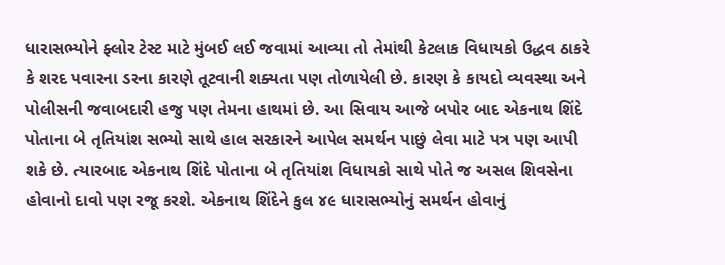ધારાસભ્યોને ફ્લોર ટેસ્ટ માટે મુંબઈ લઈ જવામાં આવ્યા તો તેમાંથી કેટલાક વિધાયકો ઉદ્ધવ ઠાકરે કે શરદ પવારના ડરના કારણે તૂટવાની શક્યતા પણ તોળાયેલી છે. કારણ કે કાયદો વ્યવસ્થા અને પોલીસની જવાબદારી હજુ પણ તેમના હાથમાં છે. આ સિવાય આજે બપોર બાદ એકનાથ શિંદે પોતાના બે તૃતિયાંશ સભ્યો સાથે હાલ સરકારને આપેલ સમર્થન પાછું લેવા માટે પત્ર પણ આપી શકે છે. ત્યારબાદ એકનાથ શિંદે પોતાના બે તૃતિયાંશ વિધાયકો સાથે પોતે જ અસલ શિવસેના હોવાનો દાવો પણ રજૂ કરશે. એકનાથ શિંદેને કુલ ૪૯ ધારાસભ્યોનું સમર્થન હોવાનું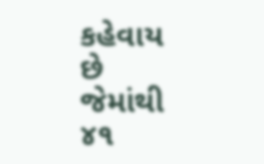કહેવાય છે જેમાંથી ૪૧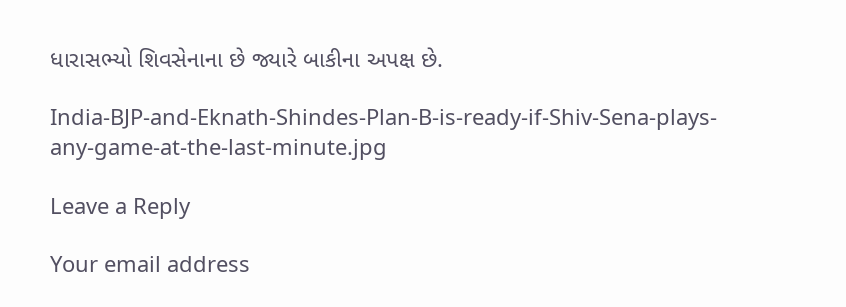ધારાસભ્યો શિવસેનાના છે જ્યારે બાકીના અપક્ષ છે.

India-BJP-and-Eknath-Shindes-Plan-B-is-ready-if-Shiv-Sena-plays-any-game-at-the-last-minute.jpg

Leave a Reply

Your email address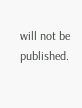will not be published.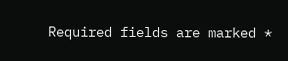Required fields are marked *